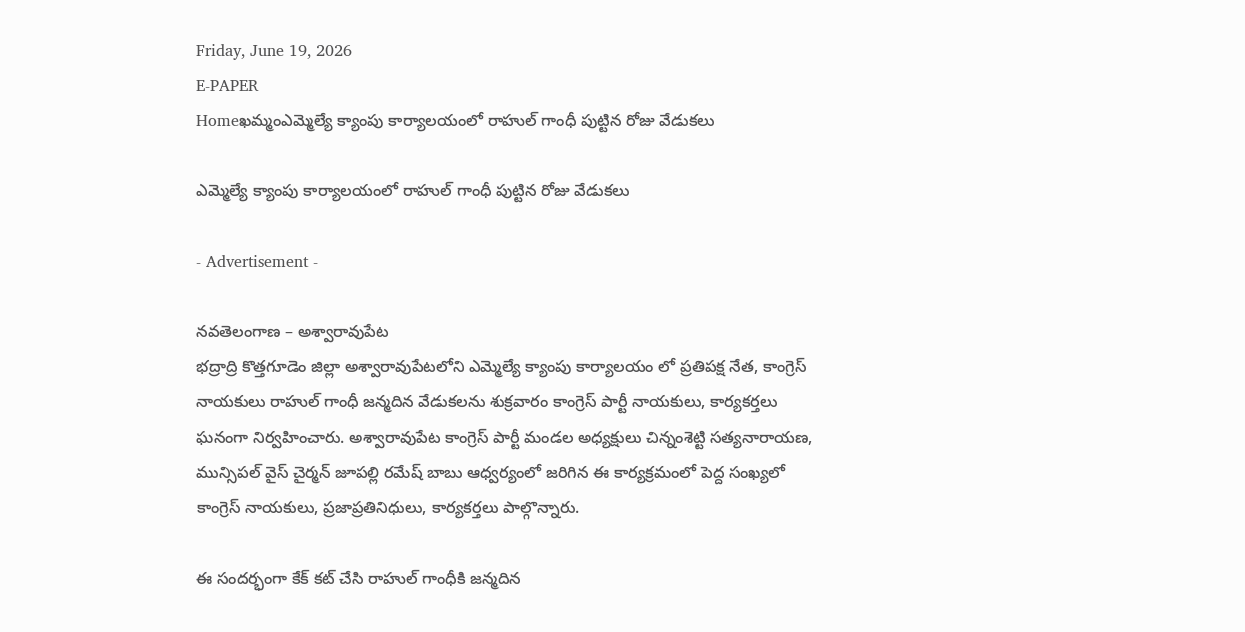Friday, June 19, 2026
E-PAPER
Homeఖమ్మంఎమ్మెల్యే క్యాంపు కార్యాలయంలో రాహుల్ గాంధీ పుట్టిన రోజు వేడుకలు

ఎమ్మెల్యే క్యాంపు కార్యాలయంలో రాహుల్ గాంధీ పుట్టిన రోజు వేడుకలు

- Advertisement -

నవతెలంగాణ – అశ్వారావుపేట
భద్రాద్రి కొత్తగూడెం జిల్లా అశ్వారావుపేటలోని ఎమ్మెల్యే క్యాంపు కార్యాలయం లో ప్రతిపక్ష నేత, కాంగ్రెస్ నాయకులు రాహుల్ గాంధీ జన్మదిన వేడుకలను శుక్రవారం కాంగ్రెస్ పార్టీ నాయకులు, కార్యకర్తలు ఘనంగా నిర్వహించారు. అశ్వారావుపేట కాంగ్రెస్ పార్టీ మండల అధ్యక్షులు చిన్నంశెట్టి సత్యనారాయణ, మున్సిపల్ వైస్ చైర్మన్ జూపల్లి రమేష్ బాబు ఆధ్వర్యంలో జరిగిన ఈ కార్యక్రమంలో పెద్ద సంఖ్యలో కాంగ్రెస్ నాయకులు, ప్రజాప్రతినిధులు, కార్యకర్తలు పాల్గొన్నారు.

ఈ సందర్భంగా కేక్ కట్ చేసి రాహుల్ గాంధీకి జన్మదిన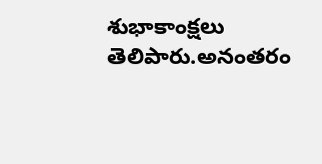శుభాకాంక్షలు తెలిపారు.అనంతరం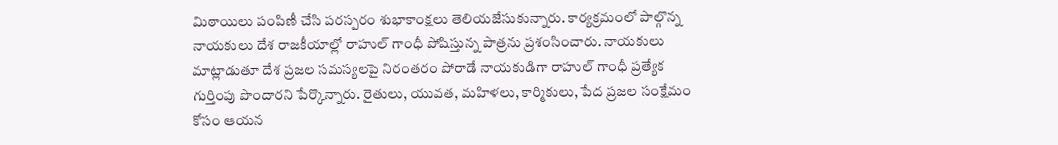మిఠాయిలు పంపిణీ చేసి పరస్పరం శుభాకాంక్షలు తెలియజేసుకున్నారు. కార్యక్రమంలో పాల్గొన్న నాయకులు దేశ రాజకీయాల్లో రాహుల్ గాంధీ పోషిస్తున్న పాత్రను ప్రశంసించారు. నాయకులు మాట్లాడుతూ దేశ ప్రజల సమస్యలపై నిరంతరం పోరాడే నాయకుడిగా రాహుల్ గాంధీ ప్రత్యేక గుర్తింపు పొందారని పేర్కొన్నారు. రైతులు, యువత, మహిళలు, కార్మికులు, పేద ప్రజల సంక్షేమం కోసం ఆయన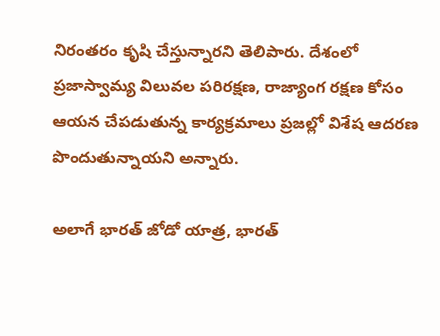నిరంతరం కృషి చేస్తున్నారని తెలిపారు. దేశంలో ప్రజాస్వామ్య విలువల పరిరక్షణ, రాజ్యాంగ రక్షణ కోసం ఆయన చేపడుతున్న కార్యక్రమాలు ప్రజల్లో విశేష ఆదరణ పొందుతున్నాయని అన్నారు.

అలాగే భారత్ జోడో యాత్ర, భారత్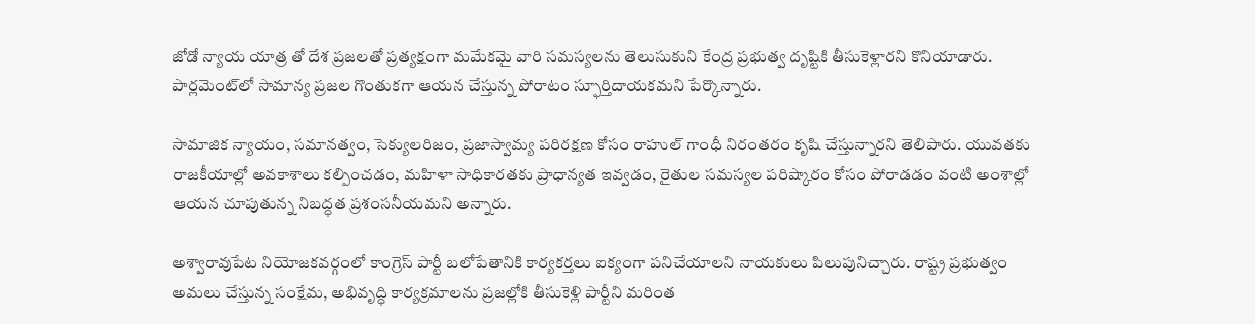జోడో న్యాయ యాత్ర తో దేశ ప్రజలతో ప్రత్యక్షంగా మమేకమై వారి సమస్యలను తెలుసుకుని కేంద్ర ప్రభుత్వ దృష్టికి తీసుకెళ్లారని కొనియాడారు. పార్లమెంట్‌లో సామాన్య ప్రజల గొంతుకగా ఆయన చేస్తున్న పోరాటం స్ఫూర్తిదాయకమని పేర్కొన్నారు.

సామాజిక న్యాయం, సమానత్వం, సెక్యులరిజం, ప్రజాస్వామ్య పరిరక్షణ కోసం రాహుల్ గాంధీ నిరంతరం కృషి చేస్తున్నారని తెలిపారు. యువతకు రాజకీయాల్లో అవకాశాలు కల్పించడం, మహిళా సాధికారతకు ప్రాధాన్యత ఇవ్వడం, రైతుల సమస్యల పరిష్కారం కోసం పోరాడడం వంటి అంశాల్లో ఆయన చూపుతున్న నిబద్ధత ప్రశంసనీయమని అన్నారు.

అశ్వారావుపేట నియోజకవర్గంలో కాంగ్రెస్ పార్టీ బలోపేతానికి కార్యకర్తలు ఐక్యంగా పనిచేయాలని నాయకులు పిలుపునిచ్చారు. రాష్ట్ర ప్రభుత్వం అమలు చేస్తున్న సంక్షేమ, అభివృద్ధి కార్యక్రమాలను ప్రజల్లోకి తీసుకెళ్లి పార్టీని మరింత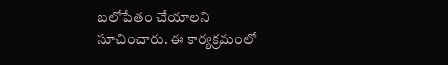బలోపేతం చేయాలని సూచించారు. ఈ కార్యక్రమంలో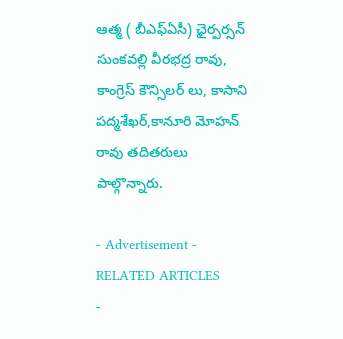ఆత్మ ( బీఎఫ్ఏసీ) ఛైర్పర్సన్ సుంకవల్లి వీరభద్ర రావు, కాంగ్రెస్ కౌన్సిలర్ లు, కాసాని పద్మశేఖర్,కానూరి మోహన్ రావు తదితరులు పాల్గొన్నారు.

- Advertisement -
RELATED ARTICLES
-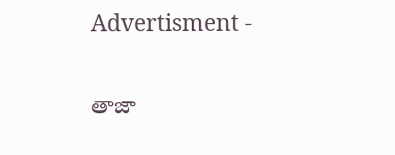Advertisment -

తాజా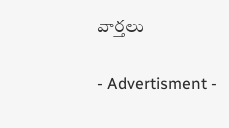వార్తలు

- Advertisment -